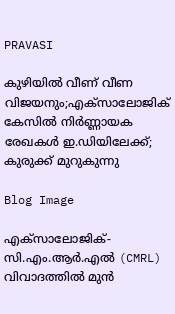PRAVASI

കുഴിയിൽ വീണ് വീണ വിജയനും;എക്സാലോജിക് കേസിൽ നിർണ്ണായക രേഖകൾ ഇ.ഡിയിലേക്ക്; കുരുക്ക് മുറുകുന്നു

Blog Image

എക്സാലോജിക്-സി.എം.ആർ.എൽ (CMRL) വിവാദത്തിൽ മുൻ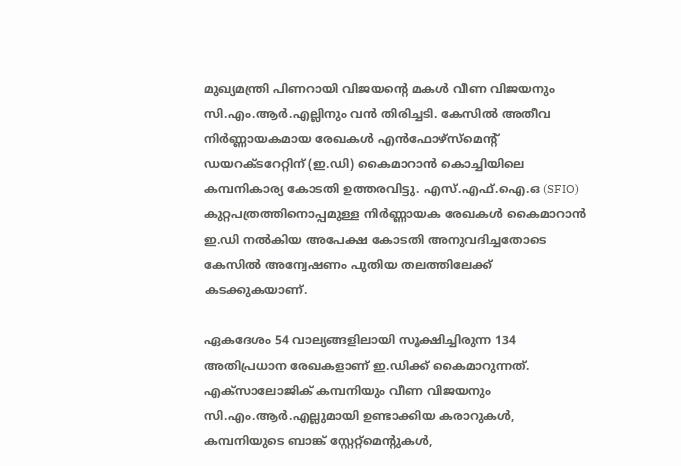മുഖ്യമന്ത്രി പിണറായി വിജയന്റെ മകൾ വീണ വിജയനും സി.എം.ആർ.എല്ലിനും വൻ തിരിച്ചടി. കേസിൽ അതീവ നിർണ്ണായകമായ രേഖകൾ എൻഫോഴ്സ്മെന്റ് ഡയറക്ടറേറ്റിന് (ഇ.ഡി) കൈമാറാൻ കൊച്ചിയിലെ കമ്പനികാര്യ കോടതി ഉത്തരവിട്ടു. എസ്.എഫ്.ഐ.ഒ (SFIO) കുറ്റപത്രത്തിനൊപ്പമുള്ള നിർണ്ണായക രേഖകൾ കൈമാറാൻ ഇ.ഡി നൽകിയ അപേക്ഷ കോടതി അനുവദിച്ചതോടെ കേസിൽ അന്വേഷണം പുതിയ തലത്തിലേക്ക് കടക്കുകയാണ്.

ഏകദേശം 54 വാല്യങ്ങളിലായി സൂക്ഷിച്ചിരുന്ന 134 അതിപ്രധാന രേഖകളാണ് ഇ.ഡിക്ക് കൈമാറുന്നത്. എക്സാലോജിക് കമ്പനിയും വീണ വിജയനും സി.എം.ആർ.എല്ലുമായി ഉണ്ടാക്കിയ കരാറുകൾ, കമ്പനിയുടെ ബാങ്ക് സ്റ്റേറ്റ്‌മെന്റുകൾ,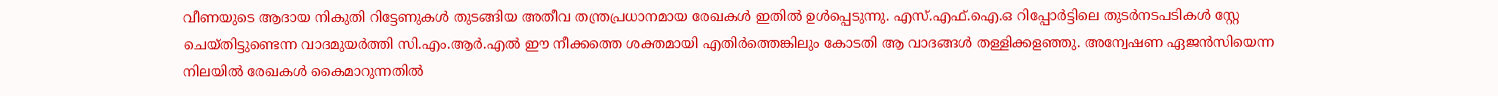വീണയുടെ ആദായ നികുതി റിട്ടേണുകൾ തുടങ്ങിയ അതീവ തന്ത്രപ്രധാനമായ രേഖകൾ ഇതിൽ ഉൾപ്പെടുന്നു. എസ്.എഫ്.ഐ.ഒ റിപ്പോർട്ടിലെ തുടർനടപടികൾ സ്റ്റേ ചെയ്തിട്ടുണ്ടെന്ന വാദമുയർത്തി സി.എം.ആർ.എൽ ഈ നീക്കത്തെ ശക്തമായി എതിർത്തെങ്കിലും കോടതി ആ വാദങ്ങൾ തള്ളിക്കളഞ്ഞു. അന്വേഷണ ഏജൻസിയെന്ന നിലയിൽ രേഖകൾ കൈമാറുന്നതിൽ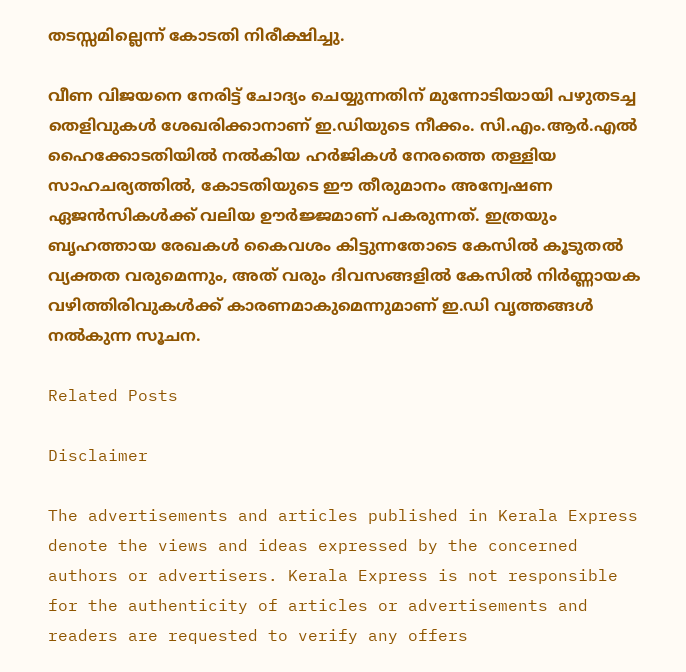തടസ്സമില്ലെന്ന് കോടതി നിരീക്ഷിച്ചു.

വീണ വിജയനെ നേരിട്ട് ചോദ്യം ചെയ്യുന്നതിന് മുന്നോടിയായി പഴുതടച്ച തെളിവുകൾ ശേഖരിക്കാനാണ് ഇ.ഡിയുടെ നീക്കം. സി.എം.ആർ.എൽ ഹൈക്കോടതിയിൽ നൽകിയ ഹർജികൾ നേരത്തെ തള്ളിയ സാഹചര്യത്തിൽ, കോടതിയുടെ ഈ തീരുമാനം അന്വേഷണ ഏജൻസികൾക്ക് വലിയ ഊർജ്ജമാണ് പകരുന്നത്. ഇത്രയും ബൃഹത്തായ രേഖകൾ കൈവശം കിട്ടുന്നതോടെ കേസിൽ കൂടുതൽ വ്യക്തത വരുമെന്നും, അത് വരും ദിവസങ്ങളിൽ കേസിൽ നിർണ്ണായക വഴിത്തിരിവുകൾക്ക് കാരണമാകുമെന്നുമാണ് ഇ.ഡി വൃത്തങ്ങൾ നൽകുന്ന സൂചന.

Related Posts

Disclaimer

The advertisements and articles published in Kerala Express denote the views and ideas expressed by the concerned authors or advertisers. Kerala Express is not responsible for the authenticity of articles or advertisements and readers are requested to verify any offers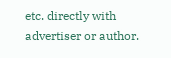etc. directly with advertiser or author.